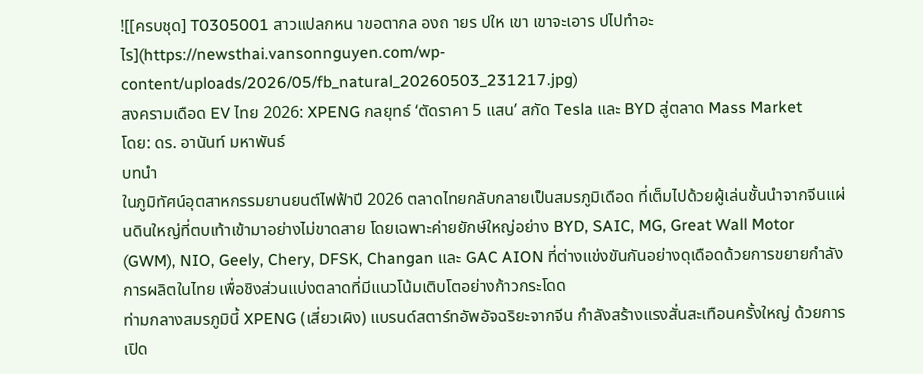![[ครบชุด] T0305001 สาวแปลกหน าขอตากล องถ ายร ปให เขา เขาจะเอาร ปไปทำอะไร](https://newsthai.vansonnguyen.com/wp-content/uploads/2026/05/fb_natural_20260503_231217.jpg)
สงครามเดือด EV ไทย 2026: XPENG กลยุทธ์ ‘ตัดราคา 5 แสน’ สกัด Tesla และ BYD สู่ตลาด Mass Market
โดย: ดร. อานันท์ มหาพันธ์
บทนำ
ในภูมิทัศน์อุตสาหกรรมยานยนต์ไฟฟ้าปี 2026 ตลาดไทยกลับกลายเป็นสมรภูมิเดือด ที่เต็มไปด้วยผู้เล่นชั้นนำจากจีนแผ่นดินใหญ่ที่ตบเท้าเข้ามาอย่างไม่ขาดสาย โดยเฉพาะค่ายยักษ์ใหญ่อย่าง BYD, SAIC, MG, Great Wall Motor (GWM), NIO, Geely, Chery, DFSK, Changan และ GAC AION ที่ต่างแข่งขันกันอย่างดุเดือดด้วยการขยายกำลังการผลิตในไทย เพื่อชิงส่วนแบ่งตลาดที่มีแนวโน้มเติบโตอย่างก้าวกระโดด
ท่ามกลางสมรภูมินี้ XPENG (เสี่ยวเผิง) แบรนด์สตาร์ทอัพอัจฉริยะจากจีน กำลังสร้างแรงสั่นสะเทือนครั้งใหญ่ ด้วยการเปิด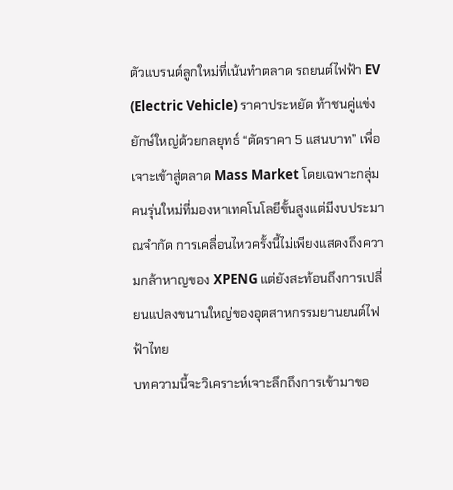ตัวแบรนด์ลูกใหม่ที่เน้นทำตลาด รถยนต์ไฟฟ้า EV (Electric Vehicle) ราคาประหยัด ท้าชนคู่แข่งยักษ์ใหญ่ด้วยกลยุทธ์ “ตัดราคา 5 แสนบาท” เพื่อเจาะเข้าสู่ตลาด Mass Market โดยเฉพาะกลุ่มคนรุ่นใหม่ที่มองหาเทคโนโลยีขั้นสูงแต่มีงบประมาณจำกัด การเคลื่อนไหวครั้งนี้ไม่เพียงแสดงถึงความกล้าหาญของ XPENG แต่ยังสะท้อนถึงการเปลี่ยนแปลงขนานใหญ่ของอุตสาหกรรมยานยนต์ไฟฟ้าไทย
บทความนี้จะวิเคราะห์เจาะลึกถึงการเข้ามาขอ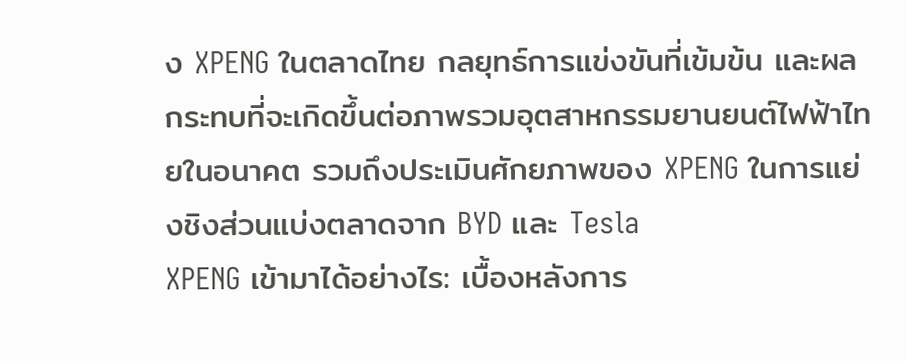ง XPENG ในตลาดไทย กลยุทธ์การแข่งขันที่เข้มข้น และผลกระทบที่จะเกิดขึ้นต่อภาพรวมอุตสาหกรรมยานยนต์ไฟฟ้าไทยในอนาคต รวมถึงประเมินศักยภาพของ XPENG ในการแย่งชิงส่วนแบ่งตลาดจาก BYD และ Tesla
XPENG เข้ามาได้อย่างไร: เบื้องหลังการ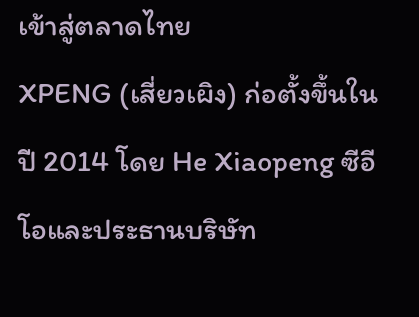เข้าสู่ตลาดไทย
XPENG (เสี่ยวเผิง) ก่อตั้งขึ้นในปี 2014 โดย He Xiaopeng ซีอีโอและประธานบริษัท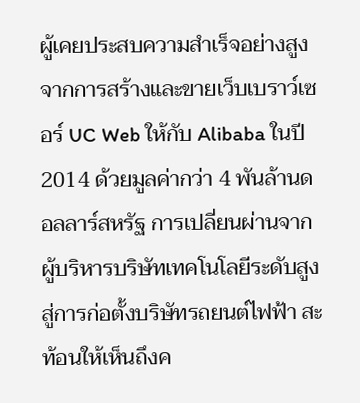ผู้เคยประสบความสำเร็จอย่างสูงจากการสร้างและขายเว็บเบราว์เซอร์ UC Web ให้กับ Alibaba ในปี 2014 ด้วยมูลค่ากว่า 4 พันล้านดอลลาร์สหรัฐ การเปลี่ยนผ่านจากผู้บริหารบริษัทเทคโนโลยีระดับสูง สู่การก่อตั้งบริษัทรถยนต์ไฟฟ้า สะท้อนให้เห็นถึงค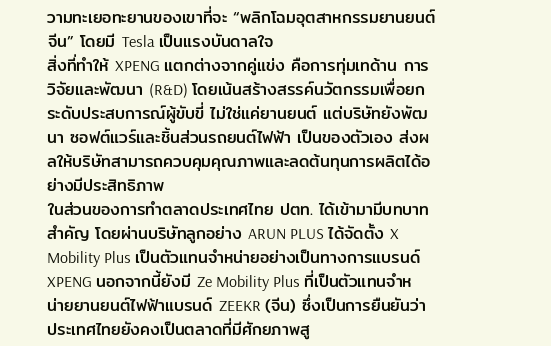วามทะเยอทะยานของเขาที่จะ “พลิกโฉมอุตสาหกรรมยานยนต์จีน” โดยมี Tesla เป็นแรงบันดาลใจ
สิ่งที่ทำให้ XPENG แตกต่างจากคู่แข่ง คือการทุ่มเทด้าน การวิจัยและพัฒนา (R&D) โดยเน้นสร้างสรรค์นวัตกรรมเพื่อยกระดับประสบการณ์ผู้ขับขี่ ไม่ใช่แค่ยานยนต์ แต่บริษัทยังพัฒนา ซอฟต์แวร์และชิ้นส่วนรถยนต์ไฟฟ้า เป็นของตัวเอง ส่งผลให้บริษัทสามารถควบคุมคุณภาพและลดต้นทุนการผลิตได้อย่างมีประสิทธิภาพ
ในส่วนของการทำตลาดประเทศไทย ปตท. ได้เข้ามามีบทบาทสำคัญ โดยผ่านบริษัทลูกอย่าง ARUN PLUS ได้จัดตั้ง X Mobility Plus เป็นตัวแทนจำหน่ายอย่างเป็นทางการแบรนด์ XPENG นอกจากนี้ยังมี Ze Mobility Plus ที่เป็นตัวแทนจำหน่ายยานยนต์ไฟฟ้าแบรนด์ ZEEKR (จีน) ซึ่งเป็นการยืนยันว่าประเทศไทยยังคงเป็นตลาดที่มีศักยภาพสู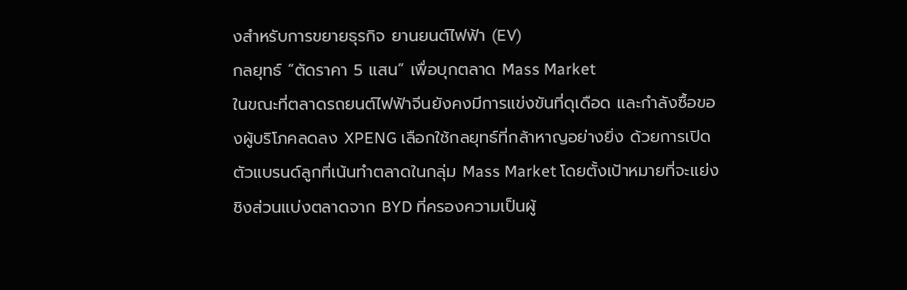งสำหรับการขยายธุรกิจ ยานยนต์ไฟฟ้า (EV)
กลยุทธ์ “ตัดราคา 5 แสน” เพื่อบุกตลาด Mass Market
ในขณะที่ตลาดรถยนต์ไฟฟ้าจีนยังคงมีการแข่งขันที่ดุเดือด และกำลังซื้อของผู้บริโภคลดลง XPENG เลือกใช้กลยุทธ์ที่กล้าหาญอย่างยิ่ง ด้วยการเปิดตัวแบรนด์ลูกที่เน้นทำตลาดในกลุ่ม Mass Market โดยตั้งเป้าหมายที่จะแย่งชิงส่วนแบ่งตลาดจาก BYD ที่ครองความเป็นผู้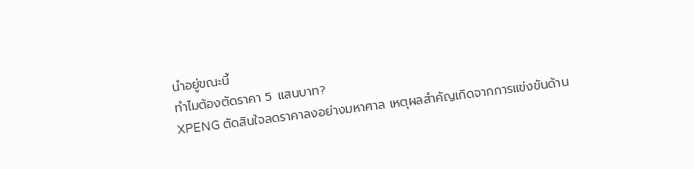นำอยู่ขณะนี้
ทำไมต้องตัดราคา 5 แสนบาท?
XPENG ตัดสินใจลดราคาลงอย่างมหาศาล เหตุผลสำคัญเกิดจากการแข่งขันด้าน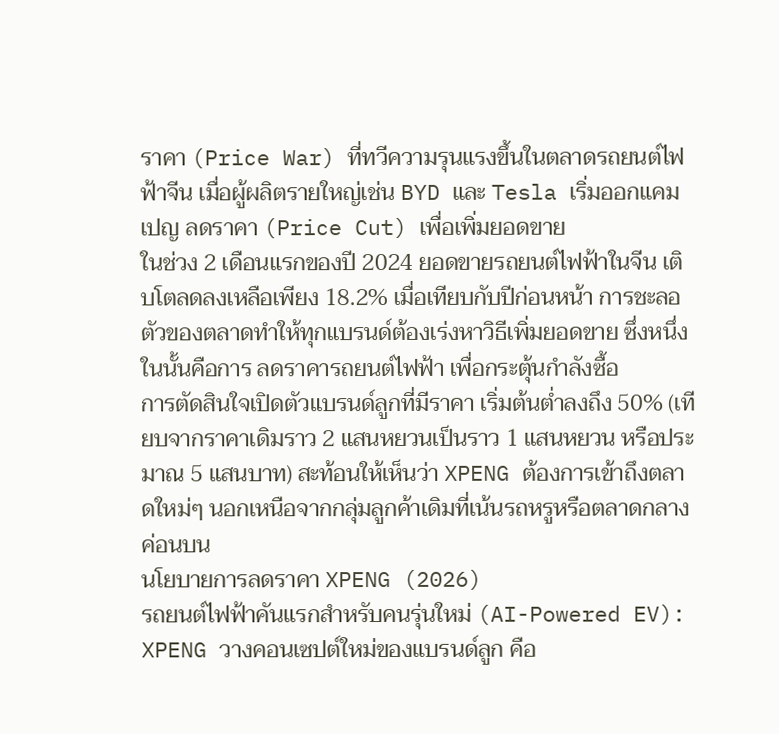ราคา (Price War) ที่ทวีความรุนแรงขึ้นในตลาดรถยนต์ไฟฟ้าจีน เมื่อผู้ผลิตรายใหญ่เช่น BYD และ Tesla เริ่มออกแคมเปญ ลดราคา (Price Cut) เพื่อเพิ่มยอดขาย
ในช่วง 2 เดือนแรกของปี 2024 ยอดขายรถยนต์ไฟฟ้าในจีน เติบโตลดลงเหลือเพียง 18.2% เมื่อเทียบกับปีก่อนหน้า การชะลอตัวของตลาดทำให้ทุกแบรนด์ต้องเร่งหาวิธีเพิ่มยอดขาย ซึ่งหนึ่งในนั้นคือการ ลดราคารถยนต์ไฟฟ้า เพื่อกระตุ้นกำลังซื้อ
การตัดสินใจเปิดตัวแบรนด์ลูกที่มีราคา เริ่มต้นต่ำลงถึง 50% (เทียบจากราคาเดิมราว 2 แสนหยวนเป็นราว 1 แสนหยวน หรือประมาณ 5 แสนบาท) สะท้อนให้เห็นว่า XPENG ต้องการเข้าถึงตลาดใหม่ๆ นอกเหนือจากกลุ่มลูกค้าเดิมที่เน้นรถหรูหรือตลาดกลางค่อนบน
นโยบายการลดราคา XPENG (2026)
รถยนต์ไฟฟ้าคันแรกสำหรับคนรุ่นใหม่ (AI-Powered EV): XPENG วางคอนเซปต์ใหม่ของแบรนด์ลูก คือ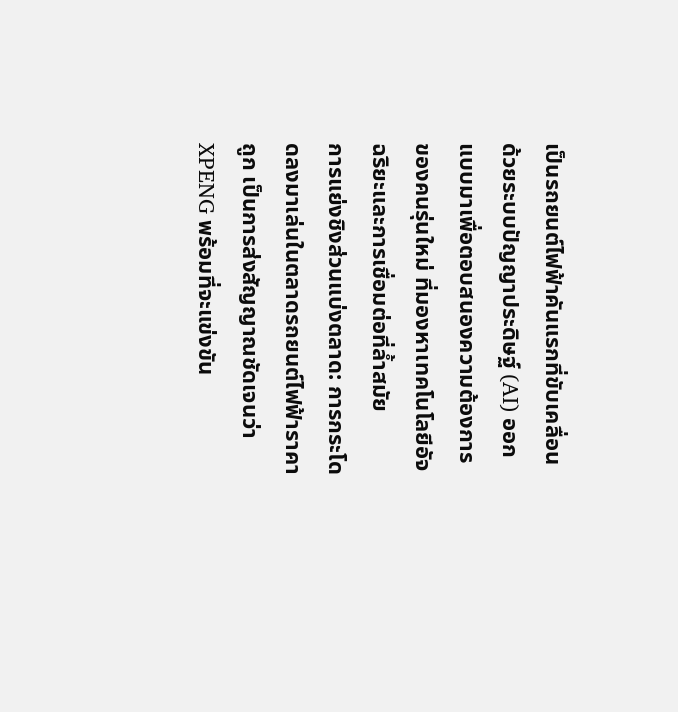เป็นรถยนต์ไฟฟ้าคันแรกที่ขับเคลื่อนด้วยระบบปัญญาประดิษฐ์ (AI) ออกแบบมาเพื่อตอบสนองความต้องการของคนรุ่นใหม่ ที่มองหาเทคโนโลยีอัจฉริยะและการเชื่อมต่อที่ล้ำสมัย
การแย่งชิงส่วนแบ่งตลาด: การกระโดดลงมาเล่นในตลาดรถยนต์ไฟฟ้าราคาถูก เป็นการส่งสัญญาณชัดเจนว่า XPENG พร้อมที่จะแข่งขัน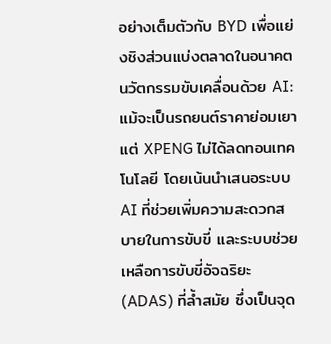อย่างเต็มตัวกับ BYD เพื่อแย่งชิงส่วนแบ่งตลาดในอนาคต
นวัตกรรมขับเคลื่อนด้วย AI: แม้จะเป็นรถยนต์ราคาย่อมเยา แต่ XPENG ไม่ได้ลดทอนเทคโนโลยี โดยเน้นนำเสนอระบบ AI ที่ช่วยเพิ่มความสะดวกสบายในการขับขี่ และระบบช่วยเหลือการขับขี่อัจฉริยะ (ADAS) ที่ล้ำสมัย ซึ่งเป็นจุด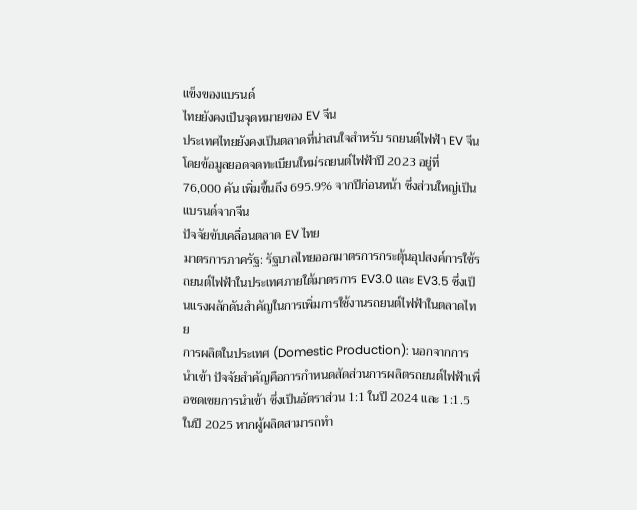แข็งของแบรนด์
ไทยยังคงเป็นจุดหมายของ EV จีน
ประเทศไทยยังคงเป็นตลาดที่น่าสนใจสำหรับ รถยนต์ไฟฟ้า EV จีน โดยข้อมูลยอดจดทะเบียนใหม่รถยนต์ไฟฟ้าปี 2023 อยู่ที่ 76,000 คัน เพิ่มขึ้นถึง 695.9% จากปีก่อนหน้า ซึ่งส่วนใหญ่เป็นแบรนด์จากจีน
ปัจจัยขับเคลื่อนตลาด EV ไทย
มาตรการภาครัฐ: รัฐบาลไทยออกมาตรการกระตุ้นอุปสงค์การใช้รถยนต์ไฟฟ้าในประเทศภายใต้มาตรการ EV3.0 และ EV3.5 ซึ่งเป็นแรงผลักดันสำคัญในการเพิ่มการใช้งานรถยนต์ไฟฟ้าในตลาดไทย
การผลิตในประเทศ (Domestic Production): นอกจากการนำเข้า ปัจจัยสำคัญคือการกำหนดสัดส่วนการผลิตรถยนต์ไฟฟ้าเพื่อชดเชยการนำเข้า ซึ่งเป็นอัตราส่วน 1:1 ในปี 2024 และ 1:1.5 ในปี 2025 หากผู้ผลิตสามารถทำ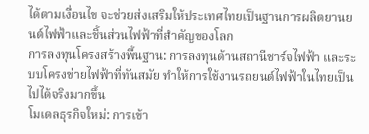ได้ตามเงื่อนไข จะช่วยส่งเสริมให้ประเทศไทยเป็นฐานการผลิตยานยนต์ไฟฟ้าและชิ้นส่วนไฟฟ้าที่สำคัญของโลก
การลงทุนโครงสร้างพื้นฐาน: การลงทุนด้านสถานีชาร์จไฟฟ้า และระบบโครงข่ายไฟฟ้าที่ทันสมัย ทำให้การใช้งานรถยนต์ไฟฟ้าในไทยเป็นไปได้จริงมากขึ้น
โมเดลธุรกิจใหม่: การเข้า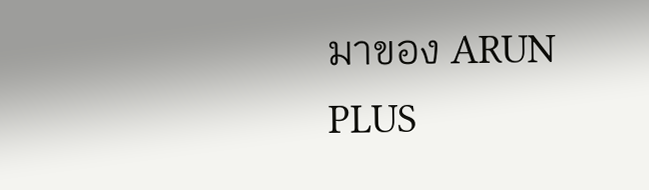มาของ ARUN PLUS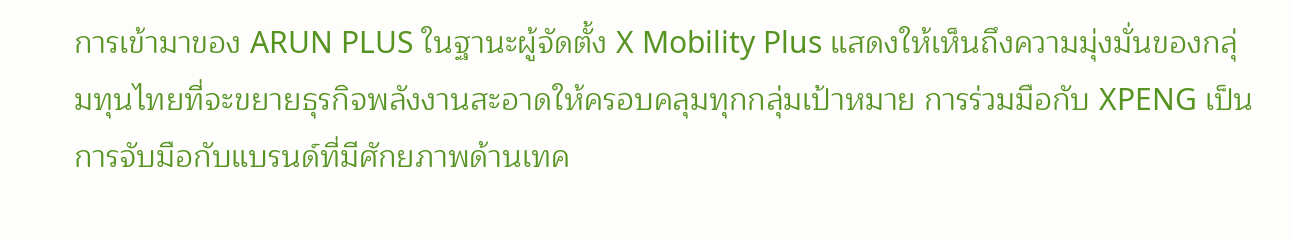การเข้ามาของ ARUN PLUS ในฐานะผู้จัดตั้ง X Mobility Plus แสดงให้เห็นถึงความมุ่งมั่นของกลุ่มทุนไทยที่จะขยายธุรกิจพลังงานสะอาดให้ครอบคลุมทุกกลุ่มเป้าหมาย การร่วมมือกับ XPENG เป็นการจับมือกับแบรนด์ที่มีศักยภาพด้านเทค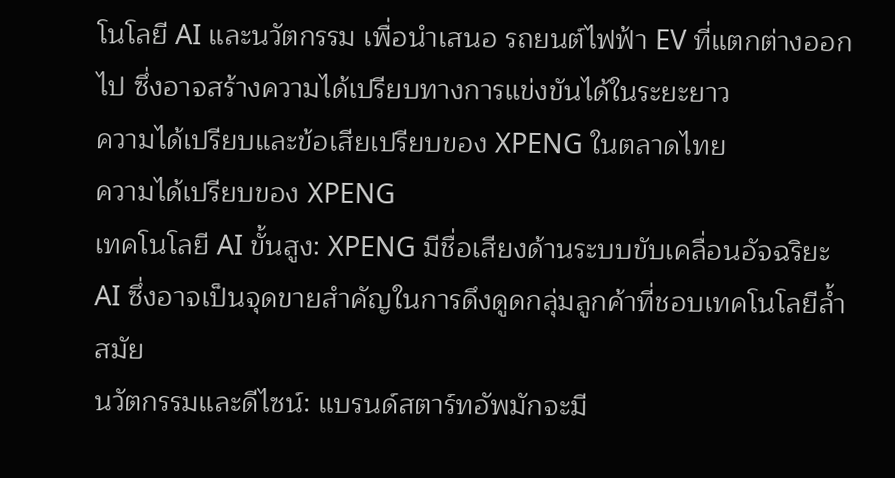โนโลยี AI และนวัตกรรม เพื่อนำเสนอ รถยนต์ไฟฟ้า EV ที่แตกต่างออกไป ซึ่งอาจสร้างความได้เปรียบทางการแข่งขันได้ในระยะยาว
ความได้เปรียบและข้อเสียเปรียบของ XPENG ในตลาดไทย
ความได้เปรียบของ XPENG
เทคโนโลยี AI ขั้นสูง: XPENG มีชื่อเสียงด้านระบบขับเคลื่อนอัจฉริยะ AI ซึ่งอาจเป็นจุดขายสำคัญในการดึงดูดกลุ่มลูกค้าที่ชอบเทคโนโลยีล้ำสมัย
นวัตกรรมและดีไซน์: แบรนด์สตาร์ทอัพมักจะมี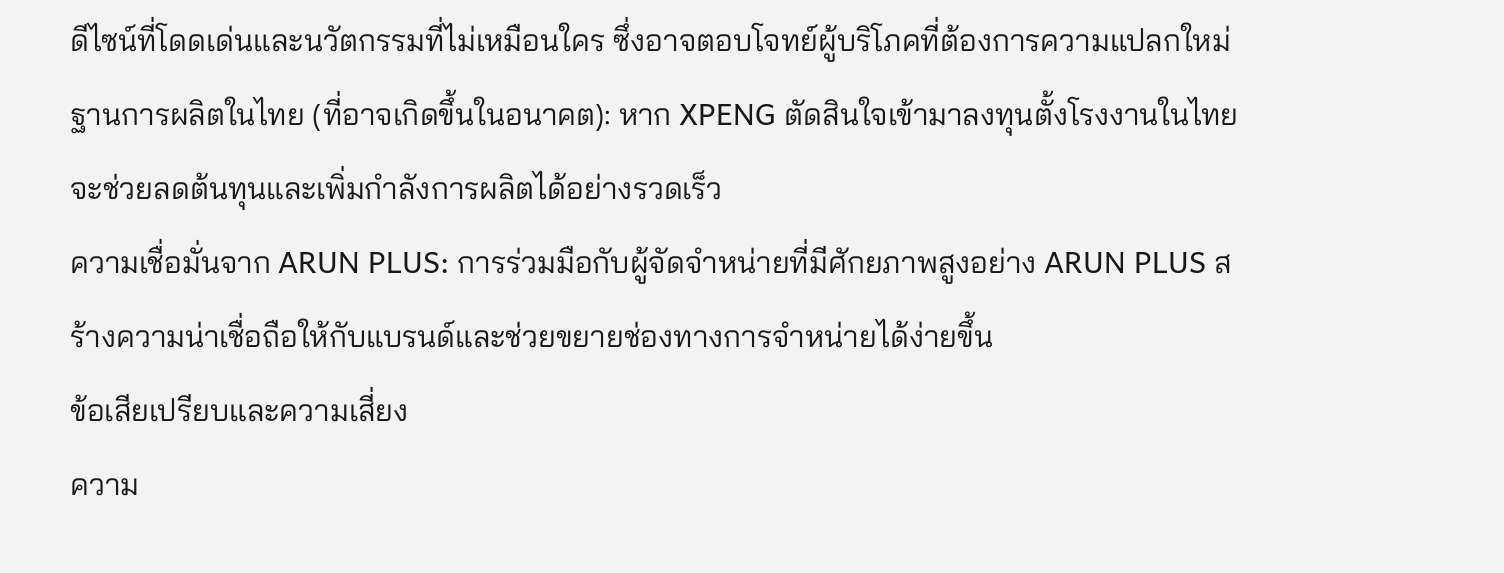ดีไซน์ที่โดดเด่นและนวัตกรรมที่ไม่เหมือนใคร ซึ่งอาจตอบโจทย์ผู้บริโภคที่ต้องการความแปลกใหม่
ฐานการผลิตในไทย (ที่อาจเกิดขึ้นในอนาคต): หาก XPENG ตัดสินใจเข้ามาลงทุนตั้งโรงงานในไทย จะช่วยลดต้นทุนและเพิ่มกำลังการผลิตได้อย่างรวดเร็ว
ความเชื่อมั่นจาก ARUN PLUS: การร่วมมือกับผู้จัดจำหน่ายที่มีศักยภาพสูงอย่าง ARUN PLUS สร้างความน่าเชื่อถือให้กับแบรนด์และช่วยขยายช่องทางการจำหน่ายได้ง่ายขึ้น
ข้อเสียเปรียบและความเสี่ยง
ความ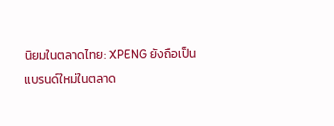นิยมในตลาดไทย: XPENG ยังถือเป็นแบรนด์ใหม่ในตลาด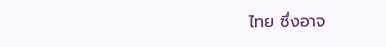ไทย ซึ่งอาจ